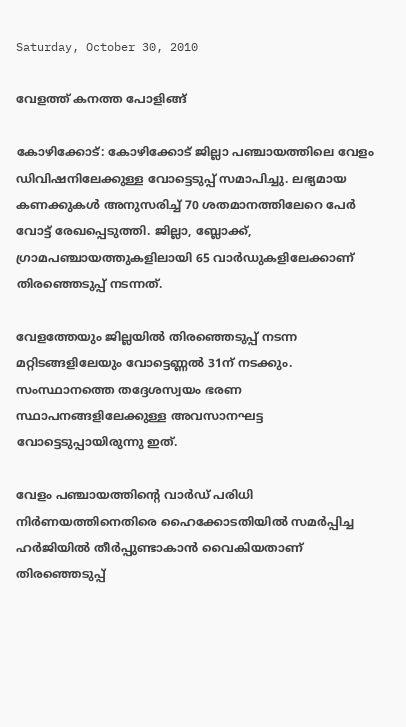Saturday, October 30, 2010

വേളത്ത് കനത്ത പോളിങ്ങ്‌

കോഴിക്കോട്: കോഴിക്കോട് ജില്ലാ പഞ്ചായത്തിലെ വേളം ഡിവിഷനിലേക്കുള്ള വോട്ടെടുപ്പ് സമാപിച്ചു. ലഭ്യമായ കണക്കുകള്‍ അനുസരിച്ച് 70 ശതമാനത്തിലേറെ പേര്‍ വോട്ട് രേഖപ്പെടുത്തി. ജില്ലാ, ബ്ലോക്ക്, ഗ്രാമപഞ്ചായത്തുകളിലായി 65 വാര്‍ഡുകളിലേക്കാണ് തിരഞ്ഞെടുപ്പ് നടന്നത്.

വേളത്തേയും ജില്ലയില്‍ തിരഞ്ഞെടുപ്പ് നടന്ന മറ്റിടങ്ങളിലേയും വോട്ടെണ്ണല്‍ 31ന് നടക്കും. സംസ്ഥാനത്തെ തദ്ദേശസ്വയം ഭരണ സ്ഥാപനങ്ങളിലേക്കുള്ള അവസാനഘട്ട വോട്ടെടുപ്പായിരുന്നു ഇത്.

വേളം പഞ്ചായത്തിന്റെ വാര്‍ഡ് പരിധി നിര്‍ണയത്തിനെതിരെ ഹൈക്കോടതിയില്‍ സമര്‍പ്പിച്ച ഹര്‍ജിയില്‍ തീര്‍പ്പുണ്ടാകാന്‍ വൈകിയതാണ് തിരഞ്ഞെടുപ്പ്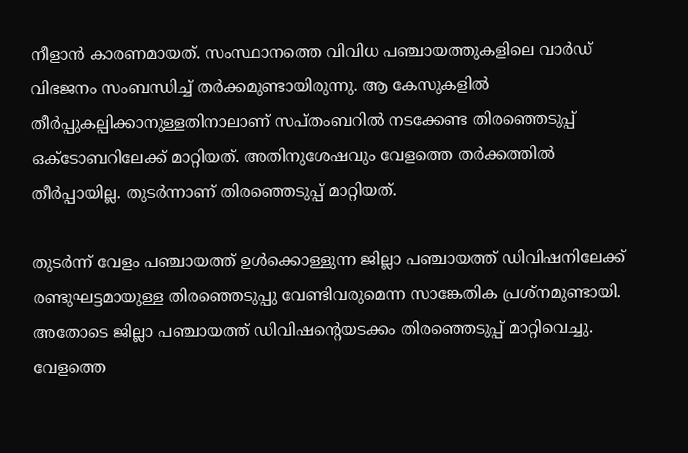നീളാന്‍ കാരണമായത്. സംസ്ഥാനത്തെ വിവിധ പഞ്ചായത്തുകളിലെ വാര്‍ഡ് വിഭജനം സംബന്ധിച്ച് തര്‍ക്കമുണ്ടായിരുന്നു. ആ കേസുകളില്‍ തീര്‍പ്പുകല്പിക്കാനുള്ളതിനാലാണ് സപ്തംബറില്‍ നടക്കേണ്ട തിരഞ്ഞെടുപ്പ് ഒക്ടോബറിലേക്ക് മാറ്റിയത്. അതിനുശേഷവും വേളത്തെ തര്‍ക്കത്തില്‍ തീര്‍പ്പായില്ല. തുടര്‍ന്നാണ് തിരഞ്ഞെടുപ്പ് മാറ്റിയത്.

തുടര്‍ന്ന് വേളം പഞ്ചായത്ത് ഉള്‍ക്കൊള്ളുന്ന ജില്ലാ പഞ്ചായത്ത് ഡിവിഷനിലേക്ക് രണ്ടുഘട്ടമായുള്ള തിരഞ്ഞെടുപ്പു വേണ്ടിവരുമെന്ന സാങ്കേതിക പ്രശ്‌നമുണ്ടായി. അതോടെ ജില്ലാ പഞ്ചായത്ത് ഡിവിഷന്റെയടക്കം തിരഞ്ഞെടുപ്പ് മാറ്റിവെച്ചു. വേളത്തെ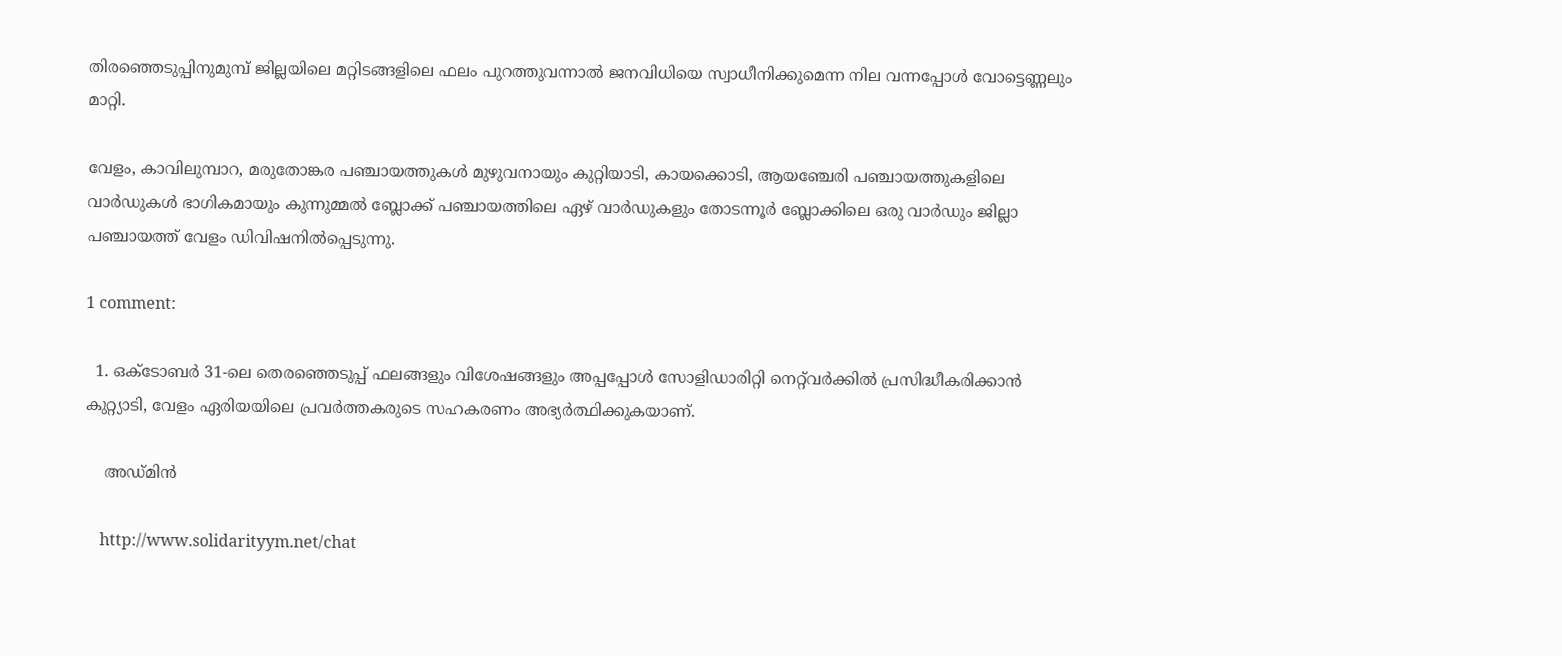തിരഞ്ഞെടുപ്പിനുമുമ്പ് ജില്ലയിലെ മറ്റിടങ്ങളിലെ ഫലം പുറത്തുവന്നാല്‍ ജനവിധിയെ സ്വാധീനിക്കുമെന്ന നില വന്നപ്പോള്‍ വോട്ടെണ്ണലും മാറ്റി.

വേളം, കാവിലുമ്പാറ, മരുതോങ്കര പഞ്ചായത്തുകള്‍ മുഴുവനായും കുറ്റിയാടി, കായക്കൊടി, ആയഞ്ചേരി പഞ്ചായത്തുകളിലെ വാര്‍ഡുകള്‍ ഭാഗികമായും കുന്നുമ്മല്‍ ബ്ലോക്ക് പഞ്ചായത്തിലെ ഏഴ് വാര്‍ഡുകളും തോടന്നൂര്‍ ബ്ലോക്കിലെ ഒരു വാര്‍ഡും ജില്ലാ പഞ്ചായത്ത് വേളം ഡിവിഷനില്‍പ്പെടുന്നു.

1 comment:

  1. ഒക്‌ടോബര്‍ 31-ലെ തെരഞ്ഞെടുപ്പ് ഫലങ്ങളും വിശേഷങ്ങളും അപ്പപ്പോള്‍ സോളിഡാരിറ്റി നെറ്റ്‌വര്‍ക്കില്‍ പ്രസിദ്ധീകരിക്കാന്‍ കുറ്റ്യാടി, വേളം ഏരിയയിലെ പ്രവര്‍ത്തകരുടെ സഹകരണം അഭ്യര്‍ത്ഥിക്കുകയാണ്.

    അഡ്‌മിന്‍

    http://www.solidarityym.net/chat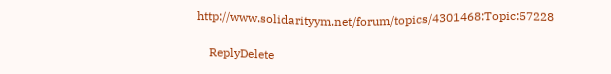http://www.solidarityym.net/forum/topics/4301468:Topic:57228

    ReplyDelete